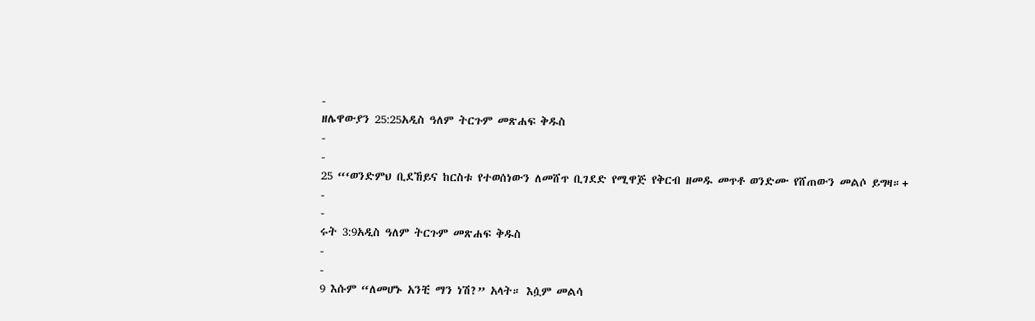-
ዘሌዋውያን 25:25አዲስ ዓለም ትርጉም መጽሐፍ ቅዱስ
-
-
25 “‘ወንድምህ ቢደኸይና ከርስቱ የተወሰነውን ለመሸጥ ቢገደድ የሚዋጅ የቅርብ ዘመዱ መጥቶ ወንድሙ የሸጠውን መልሶ ይግዛ።+
-
-
ሩት 3:9አዲስ ዓለም ትርጉም መጽሐፍ ቅዱስ
-
-
9 እሱም “ለመሆኑ አንቺ ማን ነሽ?” አላት። እሷም መልሳ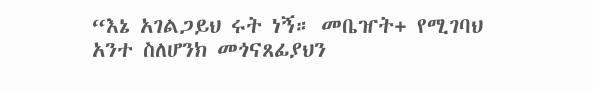“እኔ አገልጋይህ ሩት ነኝ። መቤዠት+ የሚገባህ አንተ ስለሆንክ መጎናጸፊያህን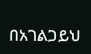በአገልጋይህ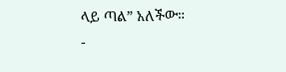ላይ ጣል” አለችው።
-